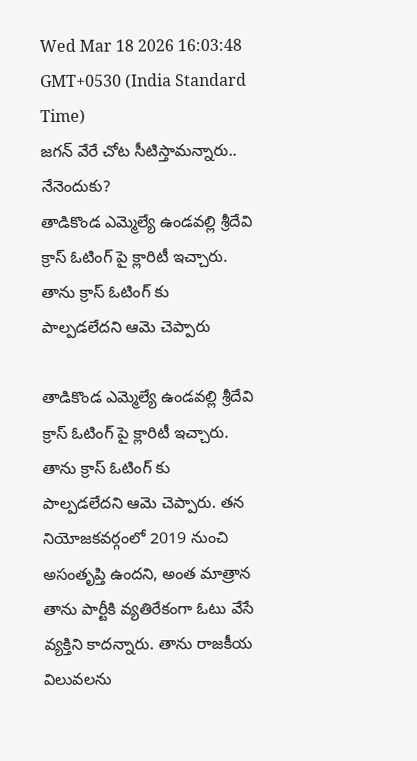Wed Mar 18 2026 16:03:48 GMT+0530 (India Standard Time)
జగన్ వేరే చోట సీటిస్తామన్నారు.. నేనెందుకు?
తాడికొండ ఎమ్మెల్యే ఉండవల్లి శ్రీదేవి క్రాస్ ఓటింగ్ పై క్లారిటీ ఇచ్చారు. తాను క్రాస్ ఓటింగ్ కు పాల్పడలేదని ఆమె చెప్పారు

తాడికొండ ఎమ్మెల్యే ఉండవల్లి శ్రీదేవి క్రాస్ ఓటింగ్ పై క్లారిటీ ఇచ్చారు. తాను క్రాస్ ఓటింగ్ కు పాల్పడలేదని ఆమె చెప్పారు. తన నియోజకవర్గంలో 2019 నుంచి అసంతృప్తి ఉందని, అంత మాత్రాన తాను పార్టీకి వ్యతిరేకంగా ఓటు వేసే వ్యక్తిని కాదన్నారు. తాను రాజకీయ విలువలను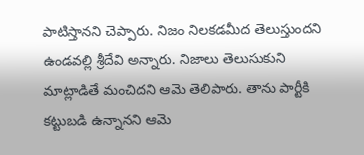పాటిస్తానని చెప్పారు. నిజం నిలకడమీద తెలుస్తుందని ఉండవల్లి శ్రీదేవి అన్నారు. నిజాలు తెలుసుకుని మాట్లాడితే మంచిదని ఆమె తెలిపారు. తాను పార్టీకి కట్టుబడి ఉన్నానని ఆమె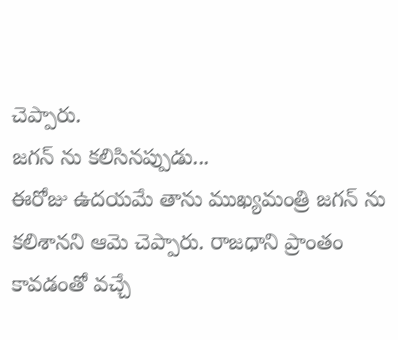చెప్పారు.
జగన్ ను కలిసినప్పుడు...
ఈరోజు ఉదయమే తాను ముఖ్యమంత్రి జగన్ ను కలిశానని ఆమె చెప్పారు. రాజధాని ప్రాంతం కావడంతో వచ్చే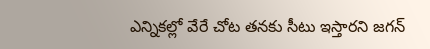ఎన్నికల్లో వేరే చోట తనకు సీటు ఇస్తారని జగన్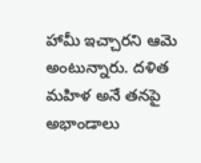హామీ ఇచ్చారని ఆమె అంటున్నారు. దళిత మహిళ అనే తనపై అభాండాలు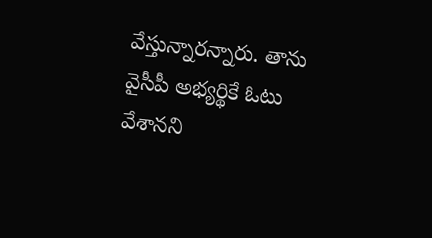వేస్తున్నారన్నారు. తాను వైసీపీ అభ్యర్థికే ఓటు వేశానని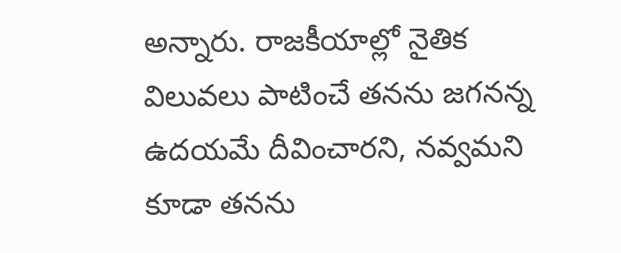అన్నారు. రాజకీయాల్లో నైతిక విలువలు పాటించే తనను జగనన్న ఉదయమే దీవించారని, నవ్వమని కూడా తనను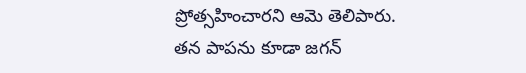ప్రోత్సహించారని ఆమె తెలిపారు. తన పాపను కూడా జగన్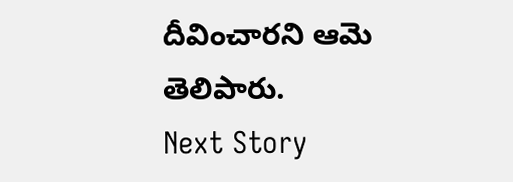దీవించారని ఆమె తెలిపారు.
Next Story